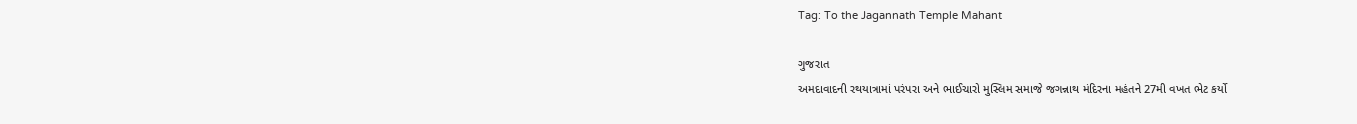Tag: To the Jagannath Temple Mahant

ગુજરાત
અમદાવાદની રથયાત્રામાં પરંપરા અને ભાઈચારો મુસ્લિમ સમાજે જગન્નાથ મંદિરના મહંતને 27મી વખત ભેટ કર્યો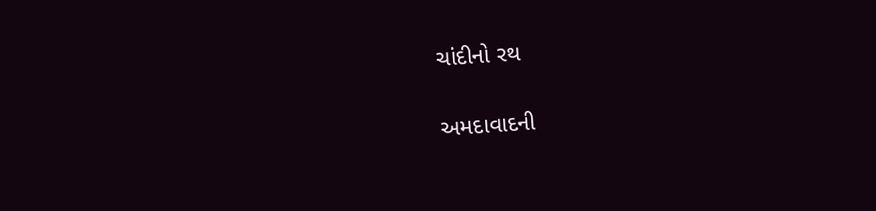ચાંદીનો રથ

અમદાવાદની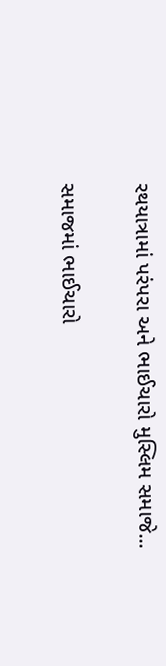રથયાત્રામાં પરંપરા અને ભાઈચારો મુસ્લિમ સમાજે...

સમાજમાં ભાઈચારો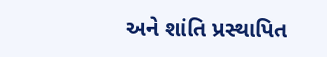અને શાંતિ પ્રસ્થાપિત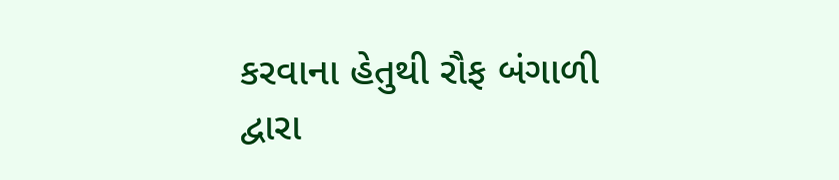કરવાના હેતુથી રૌફ બંગાળી દ્વારા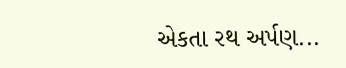એકતા રથ અર્પણ...